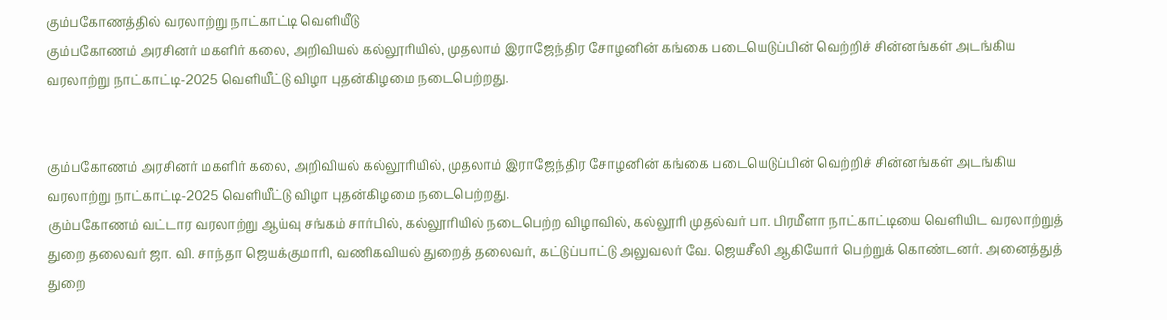கும்பகோணத்தில் வரலாற்று நாட்காட்டி வெளியீடு
கும்பகோணம் அரசினர் மகளிர் கலை, அறிவியல் கல்லூரியில், முதலாம் இராஜேந்திர சோழனின் கங்கை படையெடுப்பின் வெற்றிச் சின்னங்கள் அடங்கிய வரலாற்று நாட்காட்டி-2025 வெளியீட்டு விழா புதன்கிழமை நடைபெற்றது.


கும்பகோணம் அரசினர் மகளிர் கலை, அறிவியல் கல்லூரியில், முதலாம் இராஜேந்திர சோழனின் கங்கை படையெடுப்பின் வெற்றிச் சின்னங்கள் அடங்கிய வரலாற்று நாட்காட்டி-2025 வெளியீட்டு விழா புதன்கிழமை நடைபெற்றது.
கும்பகோணம் வட்டார வரலாற்று ஆய்வு சங்கம் சார்பில், கல்லூரியில் நடைபெற்ற விழாவில், கல்லூரி முதல்வர் பா. பிரமீளா நாட்காட்டியை வெளியிட வரலாற்றுத் துறை தலைவர் ஜா. வி. சாந்தா ஜெயக்குமாரி, வணிகவியல் துறைத் தலைவர், கட்டுப்பாட்டு அலுவலர் வே. ஜெயசீலி ஆகியோர் பெற்றுக் கொண்டனர். அனைத்துத் துறை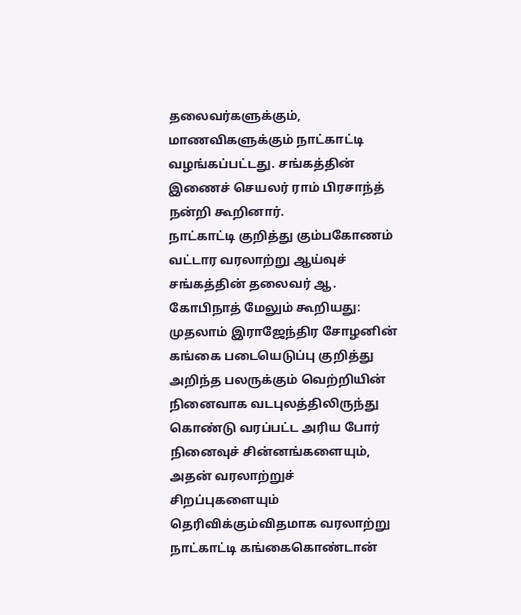தலைவர்களுக்கும், மாணவிகளுக்கும் நாட்காட்டி வழங்கப்பட்டது. சங்கத்தின் இணைச் செயலர் ராம் பிரசாந்த் நன்றி கூறினார்.
நாட்காட்டி குறித்து கும்பகோணம் வட்டார வரலாற்று ஆய்வுச் சங்கத்தின் தலைவர் ஆ. கோபிநாத் மேலும் கூறியது:
முதலாம் இராஜேந்திர சோழனின் கங்கை படையெடுப்பு குறித்து அறிந்த பலருக்கும் வெற்றியின் நினைவாக வடபுலத்திலிருந்து கொண்டு வரப்பட்ட அரிய போர் நினைவுச் சின்னங்களையும், அதன் வரலாற்றுச் சிறப்புகளையும் தெரிவிக்கும்விதமாக வரலாற்று நாட்காட்டி கங்கைகொண்டான்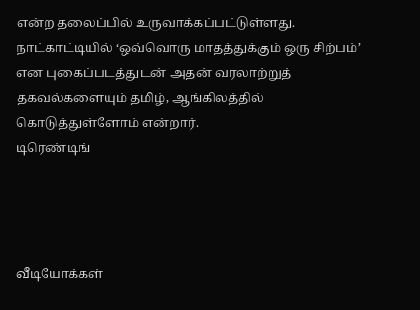என்ற தலைப்பில் உருவாக்கப்பட்டுள்ளது. நாட்காட்டியில் ‘ஒவ்வொரு மாதத்துக்கும் ஒரு சிற்பம்’ என புகைப்படத்துடன் அதன் வரலாற்றுத் தகவல்களையும் தமிழ், ஆங்கிலத்தில் கொடுத்துள்ளோம் என்றார்.
டிரெண்டிங்




வீடியோக்கள்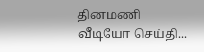தினமணி வீடியோ செய்தி...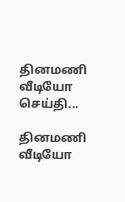தினமணி வீடியோ செய்தி...

தினமணி வீடியோ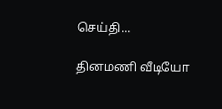செய்தி...

தினமணி வீடியோ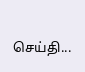செய்தி...